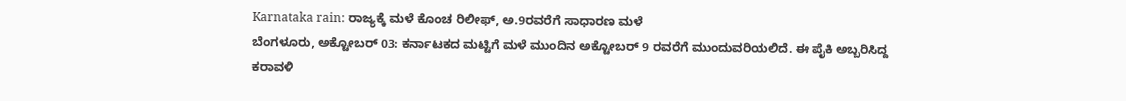Karnataka rain: ರಾಜ್ಯಕ್ಕೆ ಮಳೆ ಕೊಂಚ ರಿಲೀಫ್, ಅ.9ರವರೆಗೆ ಸಾಧಾರಣ ಮಳೆ
ಬೆಂಗಳೂರು, ಅಕ್ಟೋಬರ್ 03: ಕರ್ನಾಟಕದ ಮಟ್ಟಿಗೆ ಮಳೆ ಮುಂದಿನ ಅಕ್ಟೋಬರ್ 9 ರವರೆಗೆ ಮುಂದುವರಿಯಲಿದೆ. ಈ ಪೈಕಿ ಅಬ್ಬರಿಸಿದ್ದ ಕರಾವಳಿ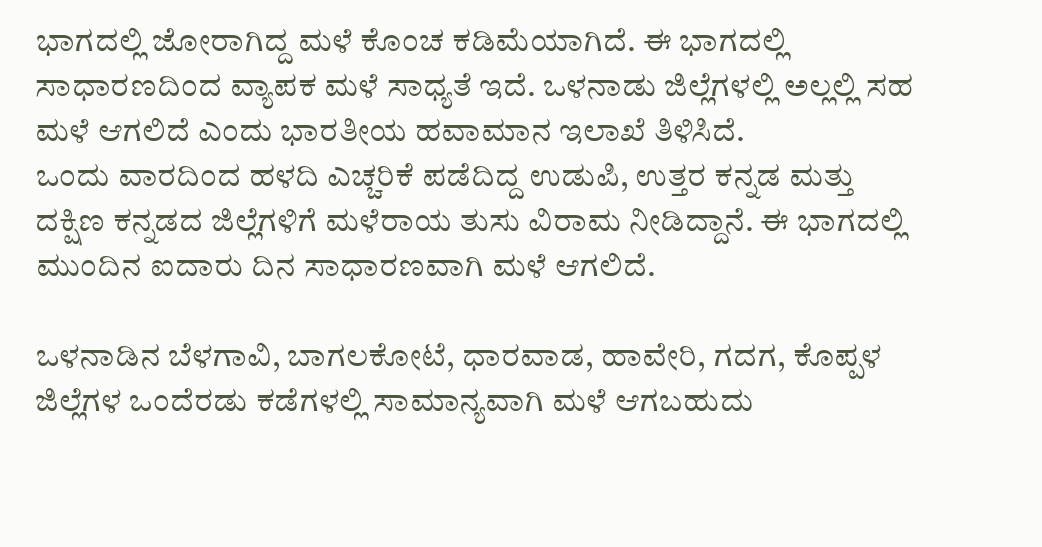ಭಾಗದಲ್ಲಿ ಜೋರಾಗಿದ್ದ ಮಳೆ ಕೊಂಚ ಕಡಿಮೆಯಾಗಿದೆ. ಈ ಭಾಗದಲ್ಲಿ ಸಾಧಾರಣದಿಂದ ವ್ಯಾಪಕ ಮಳೆ ಸಾಧ್ಯತೆ ಇದೆ. ಒಳನಾಡು ಜಿಲ್ಲೆಗಳಲ್ಲಿ ಅಲ್ಲಲ್ಲಿ ಸಹ ಮಳೆ ಆಗಲಿದೆ ಎಂದು ಭಾರತೀಯ ಹವಾಮಾನ ಇಲಾಖೆ ತಿಳಿಸಿದೆ.
ಒಂದು ವಾರದಿಂದ ಹಳದಿ ಎಚ್ಚರಿಕೆ ಪಡೆದಿದ್ದ ಉಡುಪಿ, ಉತ್ತರ ಕನ್ನಡ ಮತ್ತು ದಕ್ಷಿಣ ಕನ್ನಡದ ಜಿಲ್ಲೆಗಳಿಗೆ ಮಳೆರಾಯ ತುಸು ವಿರಾಮ ನೀಡಿದ್ದಾನೆ. ಈ ಭಾಗದಲ್ಲಿ ಮುಂದಿನ ಐದಾರು ದಿನ ಸಾಧಾರಣವಾಗಿ ಮಳೆ ಆಗಲಿದೆ.

ಒಳನಾಡಿನ ಬೆಳಗಾವಿ, ಬಾಗಲಕೋಟೆ, ಧಾರವಾಡ, ಹಾವೇರಿ, ಗದಗ, ಕೊಪ್ಪಳ ಜಿಲ್ಲೆಗಳ ಒಂದೆರಡು ಕಡೆಗಳಲ್ಲಿ ಸಾಮಾನ್ಯವಾಗಿ ಮಳೆ ಆಗಬಹುದು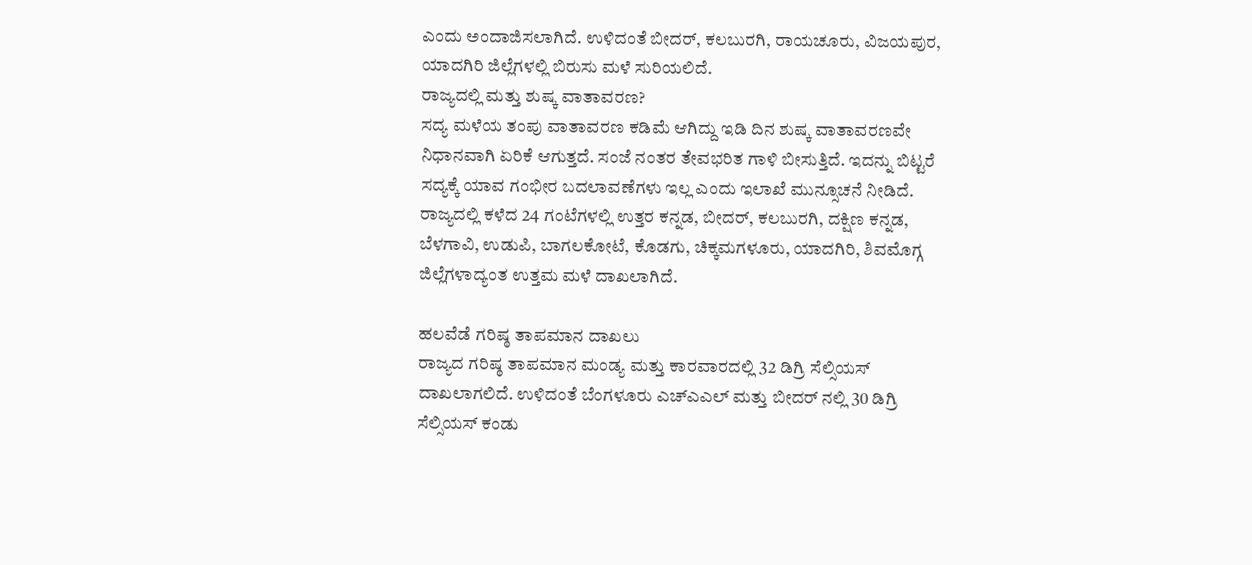ಎಂದು ಅಂದಾಜಿಸಲಾಗಿದೆ. ಉಳಿದಂತೆ ಬೀದರ್, ಕಲಬುರಗಿ, ರಾಯಚೂರು, ವಿಜಯಪುರ, ಯಾದಗಿರಿ ಜಿಲ್ಲೆಗಳಲ್ಲಿ ಬಿರುಸು ಮಳೆ ಸುರಿಯಲಿದೆ.
ರಾಜ್ಯದಲ್ಲಿ ಮತ್ತು ಶುಷ್ಕ ವಾತಾವರಣ?
ಸದ್ಯ ಮಳೆಯ ತಂಪು ವಾತಾವರಣ ಕಡಿಮೆ ಆಗಿದ್ದು ಇಡಿ ದಿನ ಶುಷ್ಕ ವಾತಾವರಣವೇ ನಿಧಾನವಾಗಿ ಏರಿಕೆ ಆಗುತ್ತದೆ. ಸಂಜೆ ನಂತರ ತೇವಭರಿತ ಗಾಳಿ ಬೀಸುತ್ತಿದೆ. ಇದನ್ನು ಬಿಟ್ಟರೆ ಸದ್ಯಕ್ಕೆ ಯಾವ ಗಂಭೀರ ಬದಲಾವಣೆಗಳು ಇಲ್ಲ ಎಂದು ಇಲಾಖೆ ಮುನ್ಸೂಚನೆ ನೀಡಿದೆ.
ರಾಜ್ಯದಲ್ಲಿ ಕಳೆದ 24 ಗಂಟೆಗಳಲ್ಲಿ ಉತ್ತರ ಕನ್ನಡ, ಬೀದರ್, ಕಲಬುರಗಿ, ದಕ್ಷಿಣ ಕನ್ನಡ, ಬೆಳಗಾವಿ, ಉಡುಪಿ, ಬಾಗಲಕೋಟೆ, ಕೊಡಗು, ಚಿಕ್ಕಮಗಳೂರು, ಯಾದಗಿರಿ, ಶಿವಮೊಗ್ಗ ಜಿಲ್ಲೆಗಳಾದ್ಯಂತ ಉತ್ತಮ ಮಳೆ ದಾಖಲಾಗಿದೆ.

ಹಲವೆಡೆ ಗರಿಷ್ಠ ತಾಪಮಾನ ದಾಖಲು
ರಾಜ್ಯದ ಗರಿಷ್ಠ ತಾಪಮಾನ ಮಂಡ್ಯ ಮತ್ತು ಕಾರವಾರದಲ್ಲಿ 32 ಡಿಗ್ರಿ ಸೆಲ್ಸಿಯಸ್ ದಾಖಲಾಗಲಿದೆ. ಉಳಿದಂತೆ ಬೆಂಗಳೂರು ಎಚ್ಎಎಲ್ ಮತ್ತು ಬೀದರ್ ನಲ್ಲಿ 30 ಡಿಗ್ರಿ ಸೆಲ್ಸಿಯಸ್ ಕಂಡು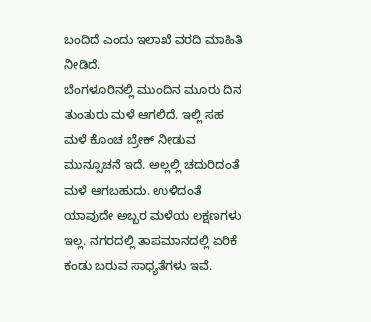ಬಂದಿದೆ ಎಂದು ಇಲಾಖೆ ವರದಿ ಮಾಹಿತಿ ನೀಡಿದೆ.
ಬೆಂಗಳೂರಿನಲ್ಲಿ ಮುಂದಿನ ಮೂರು ದಿನ ತುಂತುರು ಮಳೆ ಆಗಲಿದೆ. ಇಲ್ಲಿ ಸಹ ಮಳೆ ಕೊಂಚ ಬ್ರೇಕ್ ನೀಡುವ ಮುನ್ಸೂಚನೆ ಇದೆ. ಅಲ್ಲಲ್ಲಿ ಚದುರಿದಂತೆ ಮಳೆ ಆಗಬಹುದು. ಉಳಿದಂತೆ ಯಾವುದೇ ಅಬ್ಬರ ಮಳೆಯ ಲಕ್ಷಣಗಳು ಇಲ್ಲ. ನಗರದಲ್ಲಿ ತಾಪಮಾನದಲ್ಲಿ ಏರಿಕೆ ಕಂಡು ಬರುವ ಸಾಧ್ಯತೆಗಳು ಇವೆ.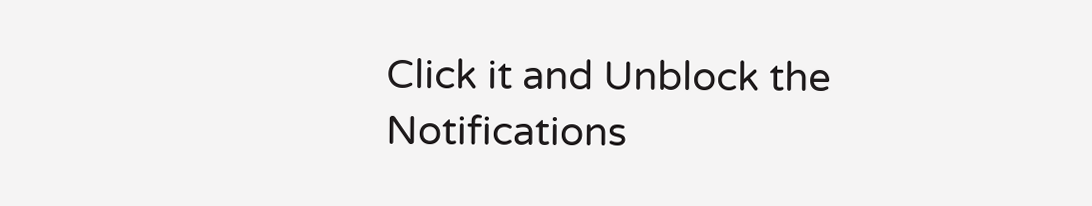Click it and Unblock the Notifications